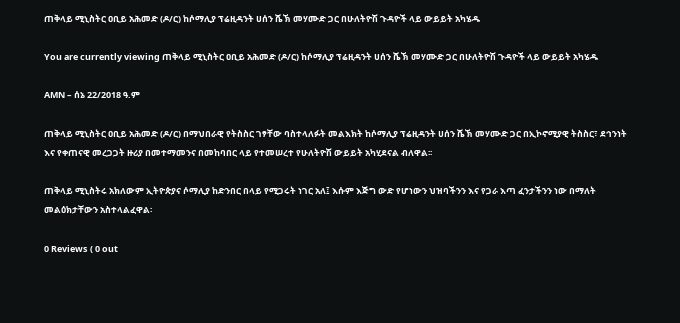ጠቅላይ ሚኒስትር ዐቢይ አሕመድ (ዶ/ር) ከሶማሊያ ፕሬዚዳንት ሀሰን ሼኽ መሃሙድ ጋር በሁለትዮሽ ጉዳዮች ላይ ውይይት አካሄዱ

You are currently viewing ጠቅላይ ሚኒስትር ዐቢይ አሕመድ (ዶ/ር) ከሶማሊያ ፕሬዚዳንት ሀሰን ሼኽ መሃሙድ ጋር በሁለትዮሽ ጉዳዮች ላይ ውይይት አካሄዱ

AMN – ሰኔ 22/2018 ዓ.ም

ጠቅላይ ሚኒስትር ዐቢይ አሕመድ (ዶ/ር) በማህበራዊ የትስስር ገፃቸው ባስተላለፉት መልእክት ከሶማሊያ ፕሬዚዳንት ሀሰን ሼኽ መሃሙድ ጋር በኢኮኖሚያዊ ትስስር፣ ደኅንነት እና የቀጠናዊ መረጋጋት ዙሪያ በመተማመንና በመከባበር ላይ የተመሠረተ የሁለትዮሽ ውይይት አካሂደናል ብለዋል፡፡

ጠቅላይ ሚኒስትሩ አክለውም ኢትዮጵያና ሶማሊያ ከድንበር በላይ የሚጋሩት ነገር አለ፤ እሱም እጅግ ውድ የሆነውን ህዝባችንን እና የጋራ እጣ ፈንታችንን ነው በማለት መልዕክታቸውን አስተላልፈዋል፡

0 Reviews ( 0 out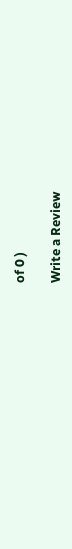of 0 )

Write a Review